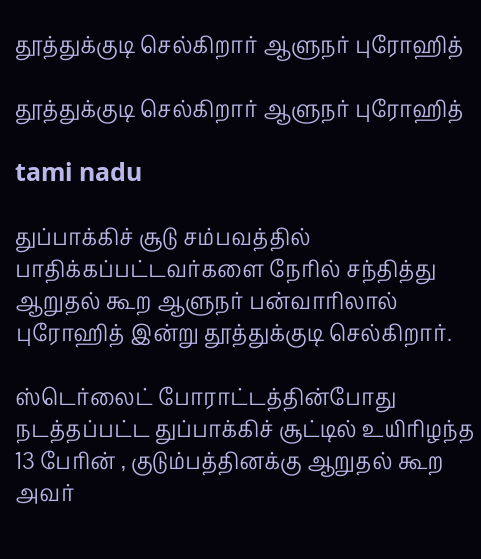தூத்துக்குடி செல்கிறார் ஆளுநர் புரோஹித்

தூத்துக்குடி செல்கிறார் ஆளுநர் புரோஹித்

tami nadu

துப்பாக்கிச் சூடு சம்பவத்தில் பாதிக்கப்பட்டவர்களை நேரில் சந்தித்து ஆறுதல் கூற ஆளுநர் பன்வாரிலால் புரோஹித் இன்று தூத்துக்குடி செல்கிறார்.

ஸ்டெர்லைட் போராட்டத்தின்போது நடத்தப்பட்ட துப்பாக்கிச் சூட்டில் உயிரிழந்த 13 பேரின் , குடும்பத்தினக்கு ஆறுதல் கூற அவர்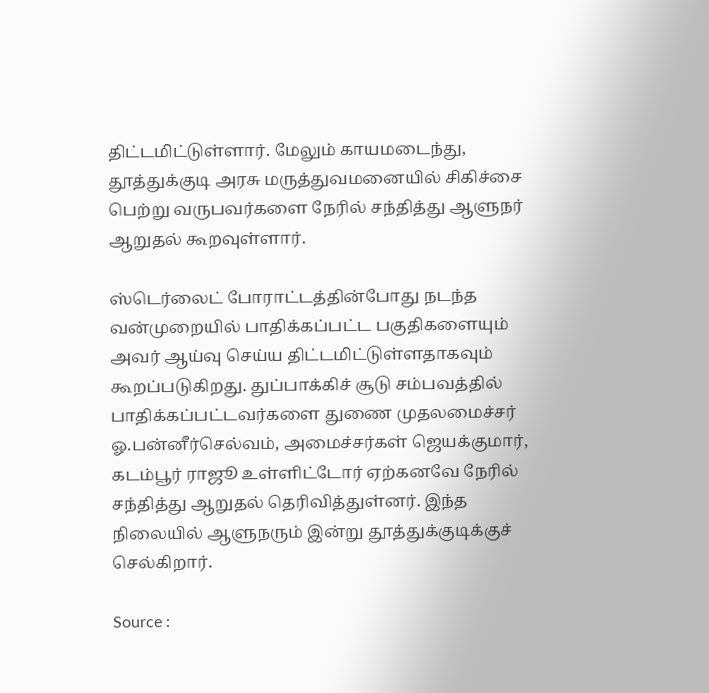திட்டமிட்டுள்ளார். மேலும் காயமடைந்து, தூத்துக்குடி அரசு மருத்துவமனையில் சிகிச்சை பெற்று வருபவர்களை நேரில் சந்தித்து ஆளுநர் ஆறுதல் கூறவுள்ளார்.

ஸ்டெர்லைட் போராட்டத்தின்போது நடந்த வன்முறையில் பாதிக்கப்பட்ட பகுதிகளையும் அவர் ஆய்வு செய்ய திட்டமிட்டுள்ளதாகவும் கூறப்படுகிறது. துப்பாக்கிச் சூடு சம்பவத்தில் பாதிக்கப்பட்டவர்களை துணை முதலமைச்சர் ஓ.பன்னீர்செல்வம், அமைச்சர்கள் ஜெயக்குமார், கடம்பூர் ராஜூ உள்ளிட்டோர் ஏற்கனவே நேரில் சந்தித்து ஆறுதல் தெரிவித்துள்‌னர். இந்த நிலையில் ஆளுநரும் இன்று தூத்துக்குடிக்குச் செல்கிறார்.

Source :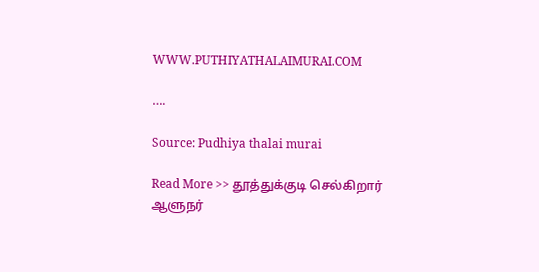WWW.PUTHIYATHALAIMURAI.COM

….

Source: Pudhiya thalai murai

Read More >> தூத்துக்குடி செல்கிறார் ஆளுநர்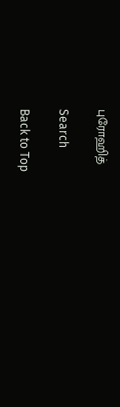புரோஹித்

Search

Back to Top